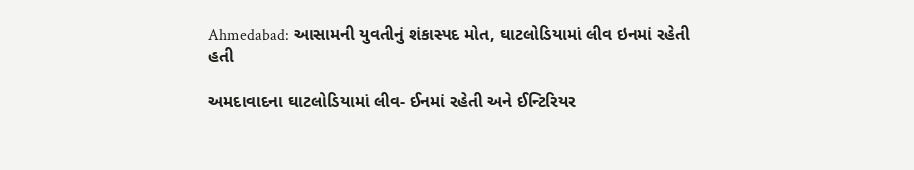Ahmedabad: આસામની યુવતીનું શંકાસ્પદ મોત, ઘાટલોડિયામાં લીવ ઇનમાં રહેતી હતી

અમદાવાદના ઘાટલોડિયામાં લીવ- ઈનમાં રહેતી અને ઈન્ટિરિયર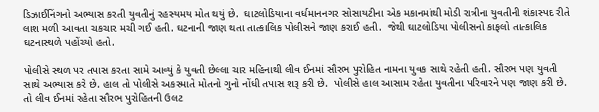ડિઝાઈનિંગનો અભ્યાસ કરતી યુવતીનું રહસ્યમય મોત થયું છે.  ઘાટલોડિયાના વર્ધમાનનગર સોસાયટીના એક મકાનમાંથી મોડી રાત્રીના યુવતીની શંકાસ્પદ રીતે લાશ મળી આવતા ચકચાર મચી ગઈ હતી. ઘટનાની જાણ થતા તાત્કાલિક પોલીસને જાણ કરાઈ હતી.  જેથી ઘાટલોડિયા પોલીસનો કાફલો તાત્કાલિક ઘટનાસ્થળે પહોંચ્યો હતો.

પોલીસે સ્થળ પર તપાસ કરતા સામે આવ્યું કે યુવતી છેલ્લા ચાર મહિનાથી લીવ ઈનમાં સૌરભ પુરોહિત નામના યુવક સાથે રહેતી હતી. સૌરભ પણ યુવતી સાથે અભ્યાસ કરે છે. હાલ તો પોલીસે અકસ્માતે મોતનો ગુનો નોંધી તપાસ શરૂ કરી છે.  પોલીસે હાલ આસામ રહેતા યુવતીના પરિવારને પણ જાણ કરી છે. તો લીવ ઈનમાં રહેતા સૌરભ પુરોહિતની ઉલટ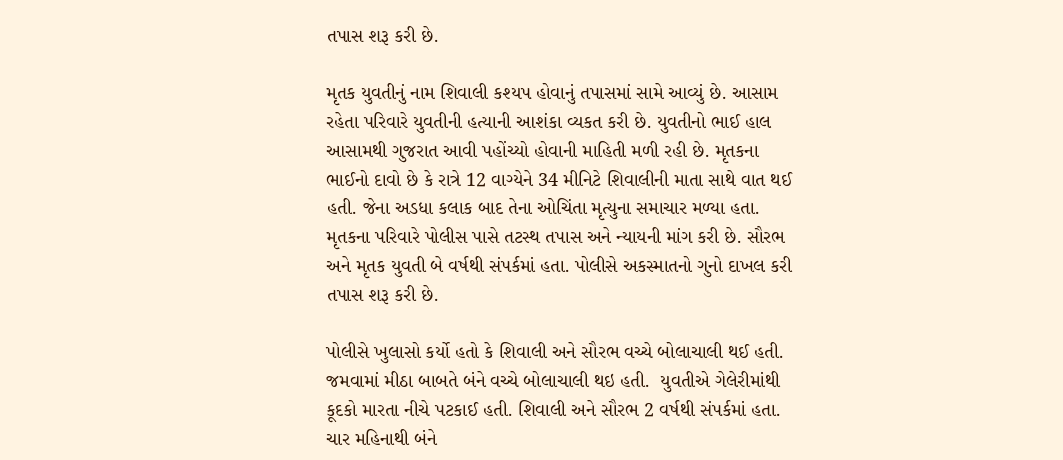તપાસ શરૂ કરી છે.

મૃતક યુવતીનું નામ શિવાલી કશ્યપ હોવાનું તપાસમાં સામે આવ્યું છે. આસામ રહેતા પરિવારે યુવતીની હત્યાની આશંકા વ્યકત કરી છે. યુવતીનો ભાઈ હાલ આસામથી ગુજરાત આવી પહોંચ્યો હોવાની માહિતી મળી રહી છે. મૃતકના ભાઈનો દાવો છે કે રાત્રે 12 વાગ્યેને 34 મીનિટે શિવાલીની માતા સાથે વાત થઈ હતી. જેના અડધા કલાક બાદ તેના ઓચિંતા મૃત્યુના સમાચાર મળ્યા હતા. મૃતકના પરિવારે પોલીસ પાસે તટસ્થ તપાસ અને ન્યાયની માંગ કરી છે. સૌરભ અને મૃતક યુવતી બે વર્ષથી સંપર્કમાં હતા. પોલીસે અકસ્માતનો ગુનો દાખલ કરી તપાસ શરૂ કરી છે.

પોલીસે ખુલાસો કર્યો હતો કે શિવાલી અને સૌરભ વચ્ચે બોલાચાલી થઈ હતી. જમવામાં મીઠા બાબતે બંને વચ્ચે બોલાચાલી થઇ હતી.  યુવતીએ ગેલેરીમાંથી કૂદકો મારતા નીચે પટકાઈ હતી. શિવાલી અને સૌરભ 2 વર્ષથી સંપર્કમાં હતા. ચાર મહિનાથી બંને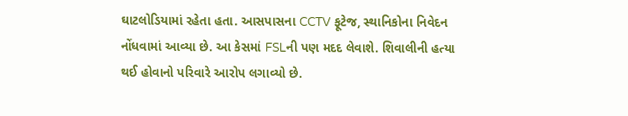ઘાટલોડિયામાં રહેતા હતા. આસપાસના CCTV ફૂટેજ, સ્થાનિકોના નિવેદન નોંધવામાં આવ્યા છે. આ કેસમાં FSLની પણ મદદ લેવાશે. શિવાલીની હત્યા થઈ હોવાનો પરિવારે આરોપ લગાવ્યો છે.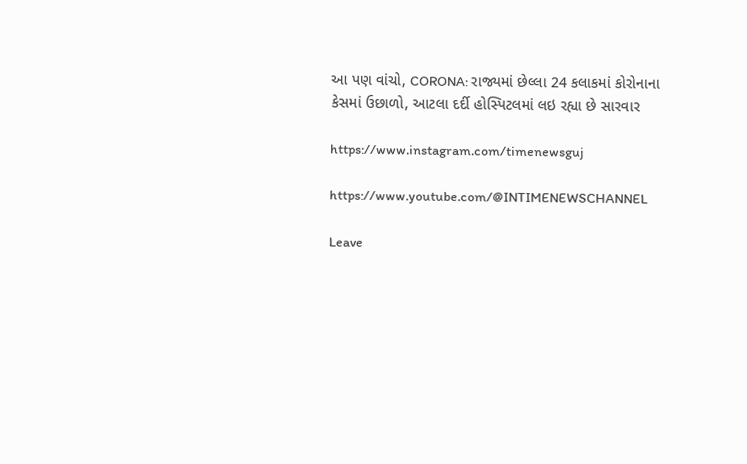આ પણ વાંચો, CORONA: રાજ્યમાં છેલ્લા 24 કલાકમાં કોરોનાના કેસમાં ઉછાળો, આટલા દર્દી હોસ્પિટલમાં લઇ રહ્યા છે સારવાર

https://www.instagram.com/timenewsguj

https://www.youtube.com/@INTIMENEWSCHANNEL

Leave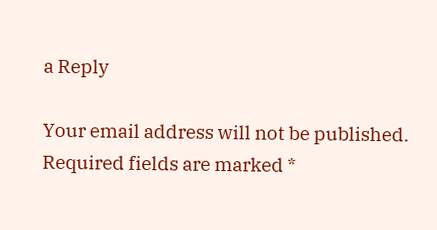a Reply

Your email address will not be published. Required fields are marked *